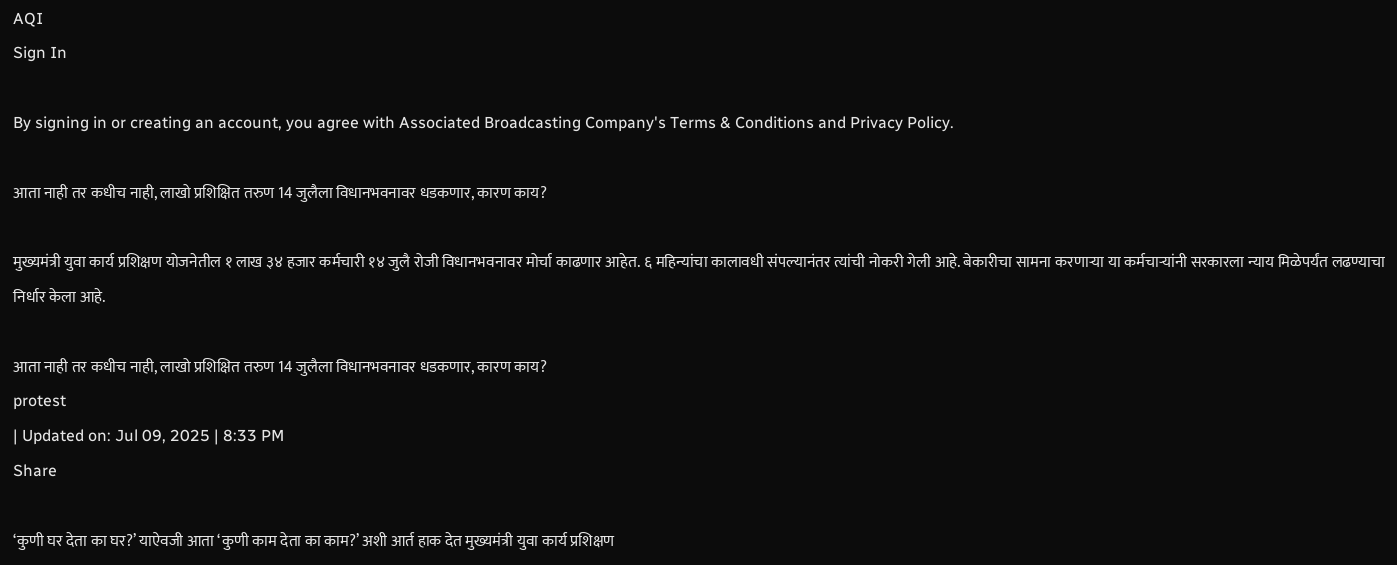AQI
Sign In

By signing in or creating an account, you agree with Associated Broadcasting Company's Terms & Conditions and Privacy Policy.

आता नाही तर कधीच नाही, लाखो प्रशिक्षित तरुण 14 जुलैला विधानभवनावर धडकणार, कारण काय?

मुख्यमंत्री युवा कार्य प्रशिक्षण योजनेतील १ लाख ३४ हजार कर्मचारी १४ जुलै रोजी विधानभवनावर मोर्चा काढणार आहेत. ६ महिन्यांचा कालावधी संपल्यानंतर त्यांची नोकरी गेली आहे. बेकारीचा सामना करणाऱ्या या कर्मचाऱ्यांनी सरकारला न्याय मिळेपर्यंत लढण्याचा निर्धार केला आहे.

आता नाही तर कधीच नाही, लाखो प्रशिक्षित तरुण 14 जुलैला विधानभवनावर धडकणार, कारण काय?
protest
| Updated on: Jul 09, 2025 | 8:33 PM
Share

‘कुणी घर देता का घर?’ याऐवजी आता ‘कुणी काम देता का काम?’ अशी आर्त हाक देत मुख्यमंत्री युवा कार्य प्रशिक्षण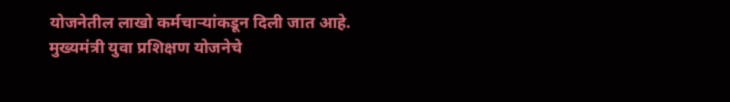योजनेतील लाखो कर्मचाऱ्यांकडून दिली जात आहे. मुख्यमंत्री युवा प्रशिक्षण योजनेचे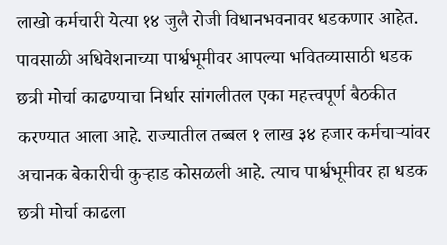लाखो कर्मचारी येत्या १४ जुलै रोजी विधानभवनावर धडकणार आहेत. पावसाळी अधिवेशनाच्या पार्श्वभूमीवर आपल्या भवितव्यासाठी धडक छत्री मोर्चा काढण्याचा निर्धार सांगलीतल एका महत्त्वपूर्ण बैठकीत करण्यात आला आहे. राज्यातील तब्बल १ लाख ३४ हजार कर्मचाऱ्यांवर अचानक बेकारीची कुऱ्हाड कोसळली आहे. त्याच पार्श्वभूमीवर हा धडक छत्री मोर्चा काढला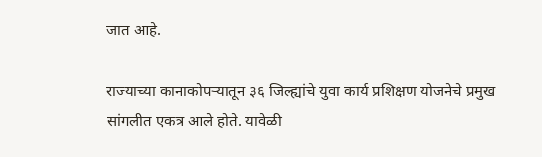जात आहे.

राज्याच्या कानाकोपऱ्यातून ३६ जिल्ह्यांचे युवा कार्य प्रशिक्षण योजनेचे प्रमुख सांगलीत एकत्र आले होते. यावेळी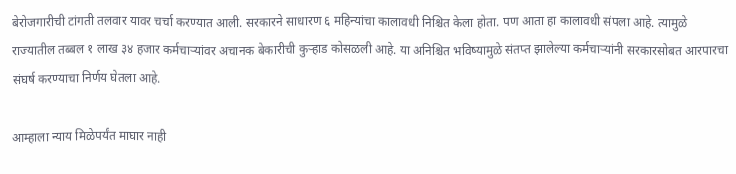बेरोजगारीची टांगती तलवार यावर चर्चा करण्यात आली. सरकारने साधारण ६ महिन्यांचा कालावधी निश्चित केला होता. पण आता हा कालावधी संपला आहे. त्यामुळे राज्यातील तब्बल १ लाख ३४ हजार कर्मचाऱ्यांवर अचानक बेकारीची कुऱ्हाड कोसळली आहे. या अनिश्चित भविष्यामुळे संतप्त झालेल्या कर्मचाऱ्यांनी सरकारसोबत आरपारचा संघर्ष करण्याचा निर्णय घेतला आहे.

आम्हाला न्याय मिळेपर्यंत माघार नाही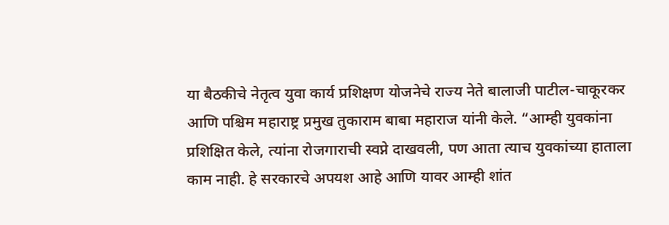या बैठकीचे नेतृत्व युवा कार्य प्रशिक्षण योजनेचे राज्य नेते बालाजी पाटील-चाकूरकर आणि पश्चिम महाराष्ट्र प्रमुख तुकाराम बाबा महाराज यांनी केले. “आम्ही युवकांना प्रशिक्षित केले, त्यांना रोजगाराची स्वप्ने दाखवली, पण आता त्याच युवकांच्या हाताला काम नाही. हे सरकारचे अपयश आहे आणि यावर आम्ही शांत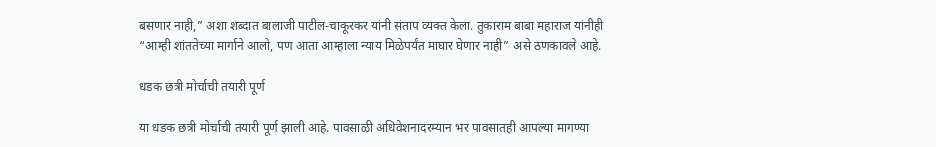बसणार नाही,” अशा शब्दात बालाजी पाटील-चाकूरकर यांनी संताप व्यक्त केला. तुकाराम बाबा महाराज यांनीही “आम्ही शांततेच्या मार्गाने आलो, पण आता आम्हाला न्याय मिळेपर्यंत माघार घेणार नाही” असे ठणकावले आहे.

धडक छत्री मोर्चाची तयारी पूर्ण

या धडक छत्री मोर्चाची तयारी पूर्ण झाली आहे. पावसाळी अधिवेशनादरम्यान भर पावसातही आपल्या मागण्या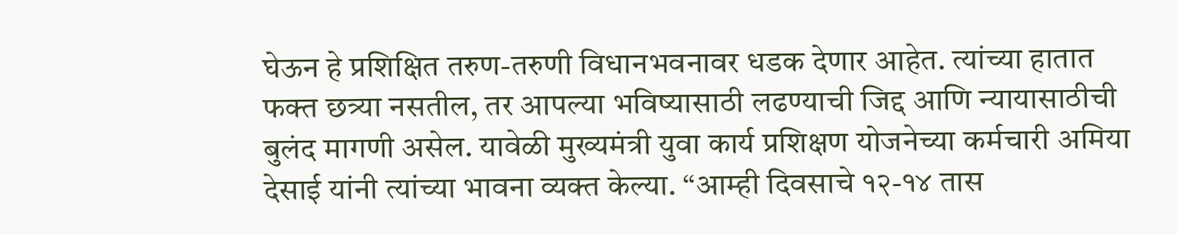घेऊन हे प्रशिक्षित तरुण-तरुणी विधानभवनावर धडक देणार आहेत. त्यांच्या हातात फक्त छत्र्या नसतील, तर आपल्या भविष्यासाठी लढण्याची जिद्द आणि न्यायासाठीची बुलंद मागणी असेल. यावेळी मुख्यमंत्री युवा कार्य प्रशिक्षण योजनेच्या कर्मचारी अमिया देसाई यांनी त्यांच्या भावना व्यक्त केल्या. “आम्ही दिवसाचे १२-१४ तास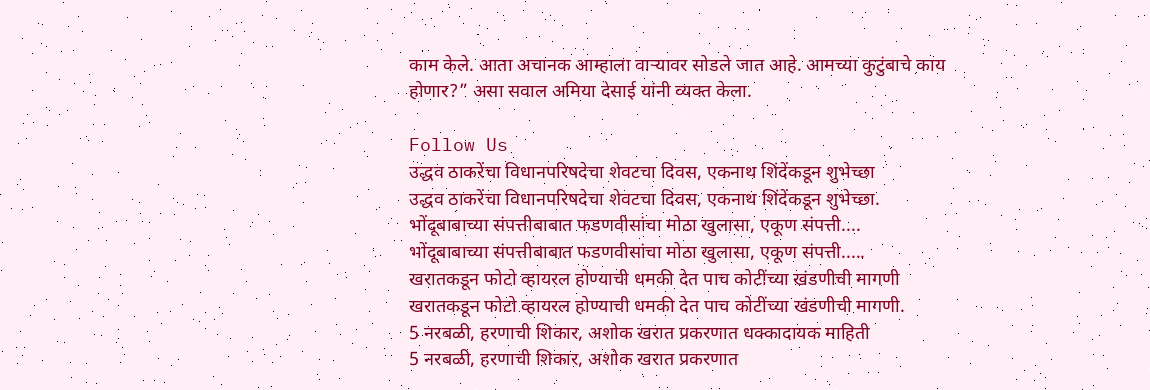काम केले. आता अचानक आम्हाला वाऱ्यावर सोडले जात आहे. आमच्या कुटुंबाचे काय होणार?” असा सवाल अमिया देसाई यांनी व्यक्त केला.

Follow Us
उद्धव ठाकरेंचा विधानपरिषदेचा शेवटचा दिवस, एकनाथ शिंदेंकडून शुभेच्छा
उद्धव ठाकरेंचा विधानपरिषदेचा शेवटचा दिवस, एकनाथ शिंदेंकडून शुभेच्छा.
भोंदूबाबाच्या संपत्तीबाबात फडणवीसांचा मोठा खुलासा, एकूण संपत्ती....
भोंदूबाबाच्या संपत्तीबाबात फडणवीसांचा मोठा खुलासा, एकूण संपत्ती.....
खरातकडून फोटो व्हायरल होण्याची धमकी देत पाच कोटींच्या खंडणीची मागणी
खरातकडून फोटो व्हायरल होण्याची धमकी देत पाच कोटींच्या खंडणीची मागणी.
5 नरबळी, हरणाची शिकार, अशोक खरात प्रकरणात धक्कादायक माहिती
5 नरबळी, हरणाची शिकार, अशोक खरात प्रकरणात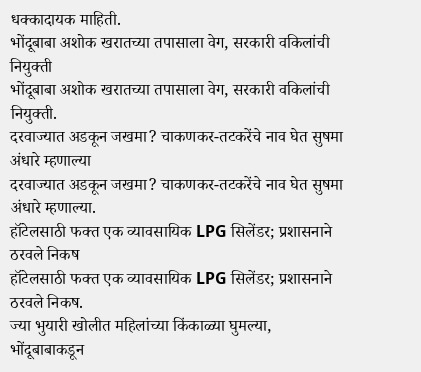धक्कादायक माहिती.
भोंदूबाबा अशोक खरातच्या तपासाला वेग, सरकारी वकिलांची नियुक्ती
भोंदूबाबा अशोक खरातच्या तपासाला वेग, सरकारी वकिलांची नियुक्ती.
दरवाज्यात अडकून जखमा? चाकणकर-तटकरेंचे नाव घेत सुषमा अंधारे म्हणाल्या
दरवाज्यात अडकून जखमा? चाकणकर-तटकरेंचे नाव घेत सुषमा अंधारे म्हणाल्या.
हॉटेलसाठी फक्त एक व्यावसायिक LPG सिलेंडर; प्रशासनाने ठरवले निकष
हॉटेलसाठी फक्त एक व्यावसायिक LPG सिलेंडर; प्रशासनाने ठरवले निकष.
ज्या भुयारी खोलीत महिलांच्या किंकाळ्या घुमल्या, भोंदूबाबाकडून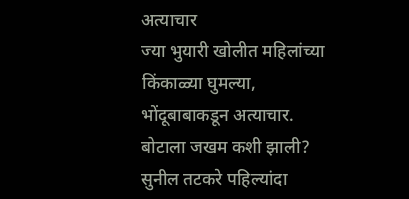अत्याचार
ज्या भुयारी खोलीत महिलांच्या किंकाळ्या घुमल्या, भोंदूबाबाकडून अत्याचार.
बोटाला जखम कशी झाली? सुनील तटकरे पहिल्यांदा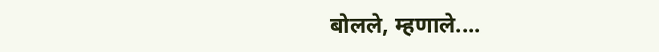बोलले, म्हणाले....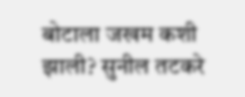बोटाला जखम कशी झाली? सुनील तटकरे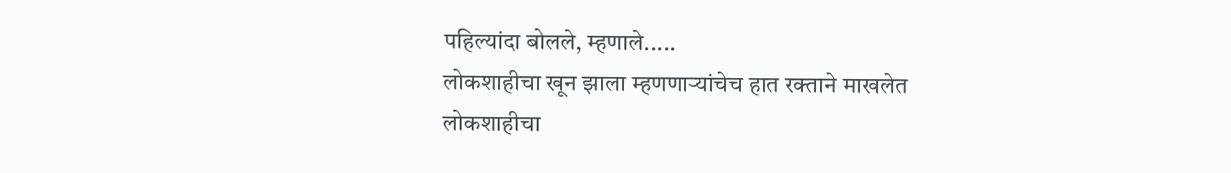पहिल्यांदा बोलले, म्हणाले.....
लोकशाहीचा खून झाला म्हणणाऱ्यांचेच हात रक्ताने माखलेत
लोकशाहीचा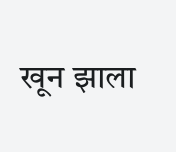खून झाला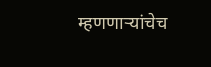म्हणणाऱ्यांचेच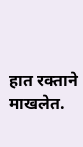हात रक्ताने माखलेत.